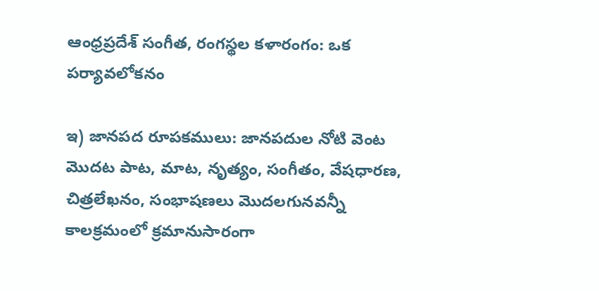ఆంధ్రప్రదేశ్ సంగీత, రంగస్థల కళారంగం: ఒక పర్యావలోకనం

ఇ) జానపద రూపకములు: జానపదుల నోటి వెంట మొదట పాట, మాట, నృత్యం, సంగీతం, వేషధారణ, చిత్రలేఖనం, సంభాషణలు మొదలగునవన్నీ కాలక్రమంలో క్రమానుసారంగా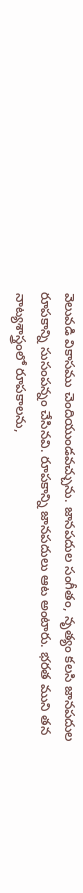వెలువడి వికాసము చెందియుండవచ్చును. జానపదుల సంగీతం, నృత్యం కలసి జానపదుల రూపకాన్ని సుసంపన్నం చేసినవి. రూపకాన్ని జానపదులు ఆట అంటారు. భరత ముని తన నాట్యశాస్త్రంలో రూపకాలను,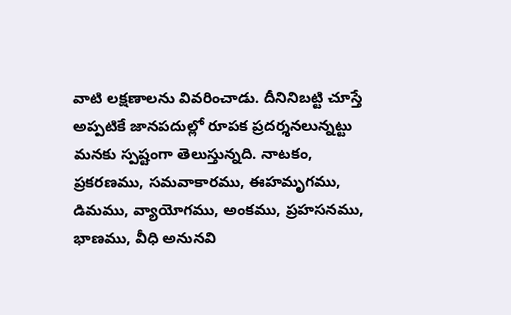వాటి లక్షణాలను వివరించాడు. దీనినిబట్టి చూస్తే అప్పటికే జానపదుల్లో రూపక ప్రదర్శనలున్నట్టు మనకు స్పష్టంగా తెలుస్తున్నది. నాటకం, ప్రకరణము, సమవాకారము, ఈహమృగము, డిమము, వ్యాయోగము, అంకము, ప్రహసనము, భాణము, వీధి అనునవి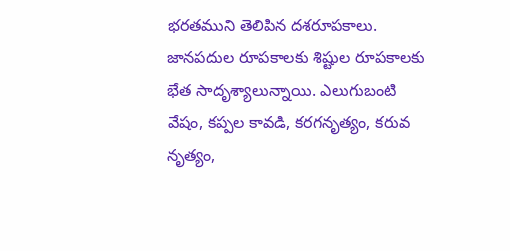భరతముని తెలిపిన దశరూపకాలు. జానపదుల రూపకాలకు శిష్టుల రూపకాలకు భేత సాదృశ్యాలున్నాయి. ఎలుగుబంటి వేషం, కప్పల కావడి, కరగనృత్యం, కరువ నృత్యం,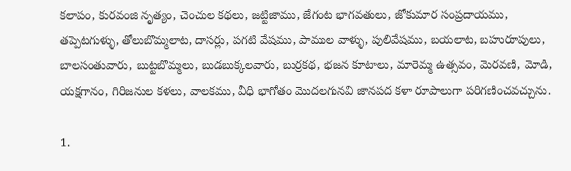కలాపం, కురవంజి నృత్యం, చెంచుల కథలు, జట్టిజాము, జేగంట భాగవతులు, జోకుమార సంప్రదాయము, తప్పెటగుళ్ళు, తోలుబొమ్మలాట, దాసర్లు, పగటి వేషము, పాముల వాళ్ళు, పులివేషము, బయలాట, బహురూపులు, బాలసంతువారు, బుట్టబొమ్మలు, బుడబుక్కలవారు, బుర్రకథ, భజన కూటాలు, మారెమ్మ ఉత్సవం, మెరవణి, మోడి, యక్షగానం, గిరిజనుల కళలు, వాలకము, వీధి భాగోతం మొదలగునవి జానపద కళా రూపాలుగా పరిగణించవచ్చును.

1.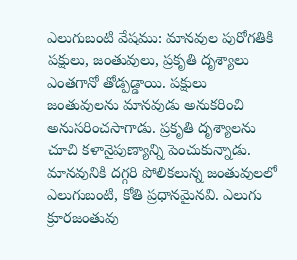ఎలుగుబంటి వేషము: మానవుల పురోగతికి పక్షులు, జంతువులు, ప్రకృతి దృశ్యాలు ఎంతగానో తోడ్పడ్డాయి. పక్షులు జంతువులను మానవుడు అనుకరించి అనుసరించసాగాడు. ప్రకృతి దృశ్యాలను చూచి కళానైపుణ్యాన్ని పెంచుకున్నాడు. మానవునికి దగ్గరి పోలికలున్న జంతువులలో ఎలుగుబంటి, కోతి ప్రధానమైనవి. ఎలుగు క్రూరజంతువు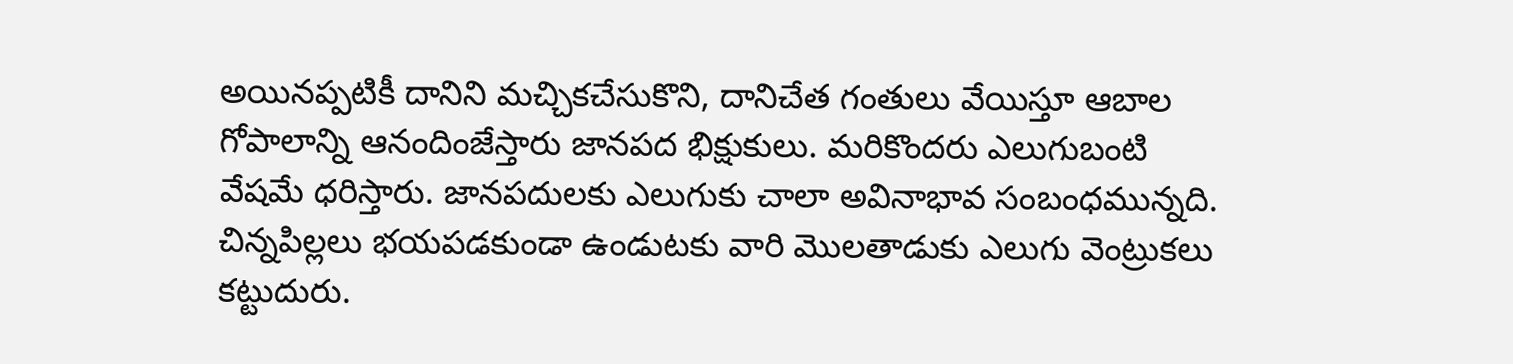అయినప్పటికీ దానిని మచ్చికచేసుకొని, దానిచేత గంతులు వేయిస్తూ ఆబాల గోపాలాన్ని ఆనందింజేస్తారు జానపద భిక్షుకులు. మరికొందరు ఎలుగుబంటి వేషమే ధరిస్తారు. జానపదులకు ఎలుగుకు చాలా అవినాభావ సంబంధమున్నది. చిన్నపిల్లలు భయపడకుండా ఉండుటకు వారి మొలతాడుకు ఎలుగు వెంట్రుకలు కట్టుదురు.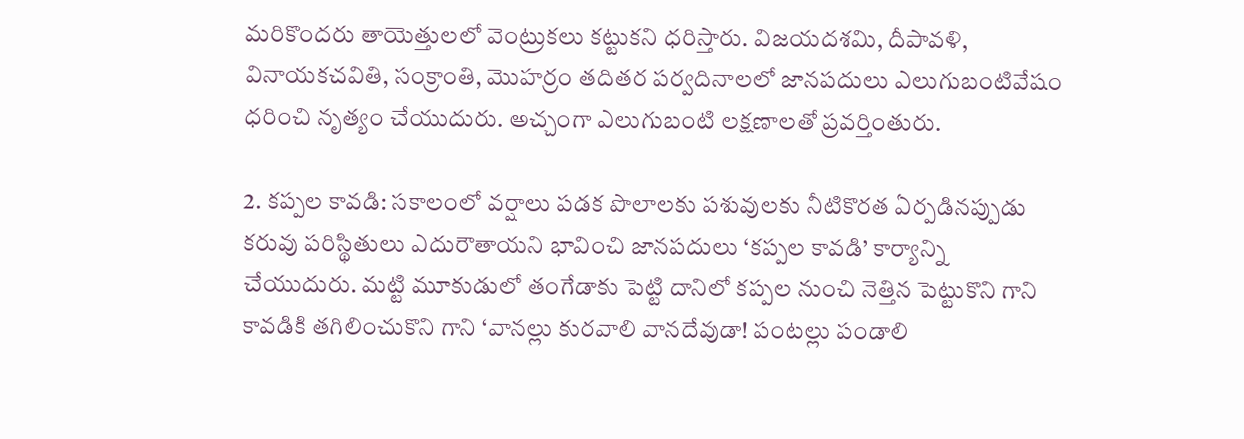మరికొందరు తాయెత్తులలో వెంట్రుకలు కట్టుకని ధరిస్తారు. విజయదశమి, దీపావళి, వినాయకచవితి, సంక్రాంతి, మొహర్రం తదితర పర్వదినాలలో జానపదులు ఎలుగుబంటివేషం ధరించి నృత్యం చేయుదురు. అచ్చంగా ఎలుగుబంటి లక్షణాలతో ప్రవర్తింతురు.

2. కప్పల కావడి: సకాలంలో వర్షాలు పడక పొలాలకు పశువులకు నీటికొరత ఏర్పడినప్పుడు కరువు పరిస్థితులు ఎదురౌతాయని భావించి జానపదులు ‘కప్పల కావడి’ కార్యాన్ని చేయుదురు. మట్టి మూకుడులో తంగేడాకు పెట్టి దానిలో కప్పల నుంచి నెత్తిన పెట్టుకొని గాని కావడికి తగిలించుకొని గాని ‘వానల్లు కురవాలి వానదేవుడా! పంటల్లు పండాలి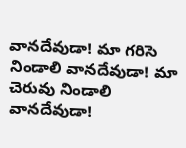వానదేవుడా! మా గరిసె నిండాలి వానదేవుడా! మా చెరువు నిండాలి వానదేవుడా!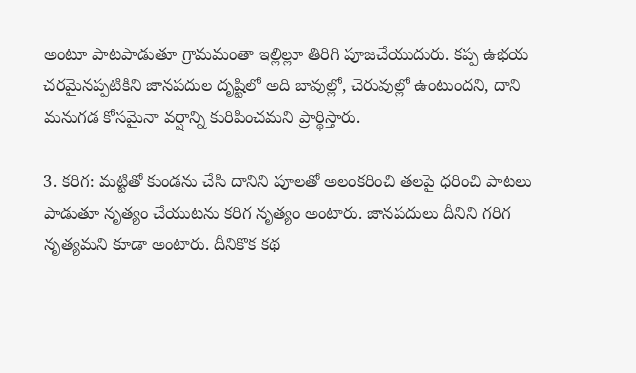అంటూ పాటపాడుతూ గ్రామమంతా ఇల్లిల్లూ తిరిగి పూజచేయుదురు. కప్ప ఉభయ చరమైనప్పటికిని జానపదుల దృష్టిలో అది బావుల్లో, చెరువుల్లో ఉంటుందని, దాని మనుగడ కోసమైనా వర్షాన్ని కురిపించమని ప్రార్థిస్తారు.

3. కరిగ: మట్టితో కుండను చేసి దానిని పూలతో అలంకరించి తలపై ధరించి పాటలు పాడుతూ నృత్యం చేయుటను కరిగ నృత్యం అంటారు. జానపదులు దీనిని గరిగ నృత్యమని కూడా అంటారు. దీనికొక కథ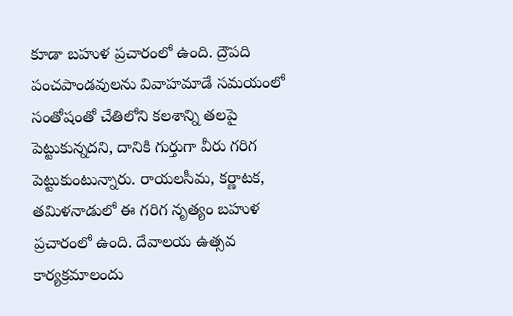కూడా బహుళ ప్రచారంలో ఉంది. ద్రౌపది పంచపాండవులను వివాహమాడే సమయంలో సంతోషంతో చేతిలోని కలశాన్ని తలపై పెట్టుకున్నదని, దానికి గుర్తుగా వీరు గరిగ పెట్టుకుంటున్నారు. రాయలసీమ, కర్ణాటక, తమిళనాడులో ఈ గరిగ నృత్యం బహుళ ప్రచారంలో ఉంది. దేవాలయ ఉత్సవ కార్యక్రమాలందు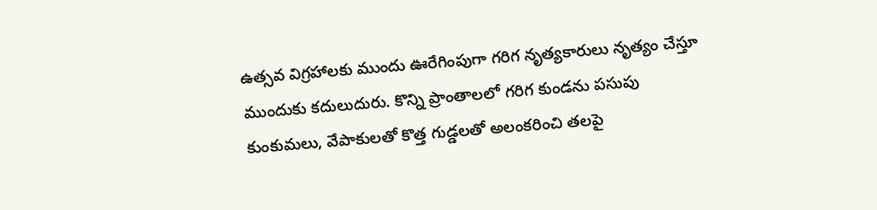ఉత్సవ విగ్రహాలకు ముందు ఊరేగింపుగా గరిగ నృత్యకారులు నృత్యం చేస్తూ ముందుకు కదులుదురు. కొన్ని ప్రాంతాలలో గరిగ కుండను పసుపు కుంకుమలు, వేపాకులతో కొత్త గుడ్డలతో అలంకరించి తలపై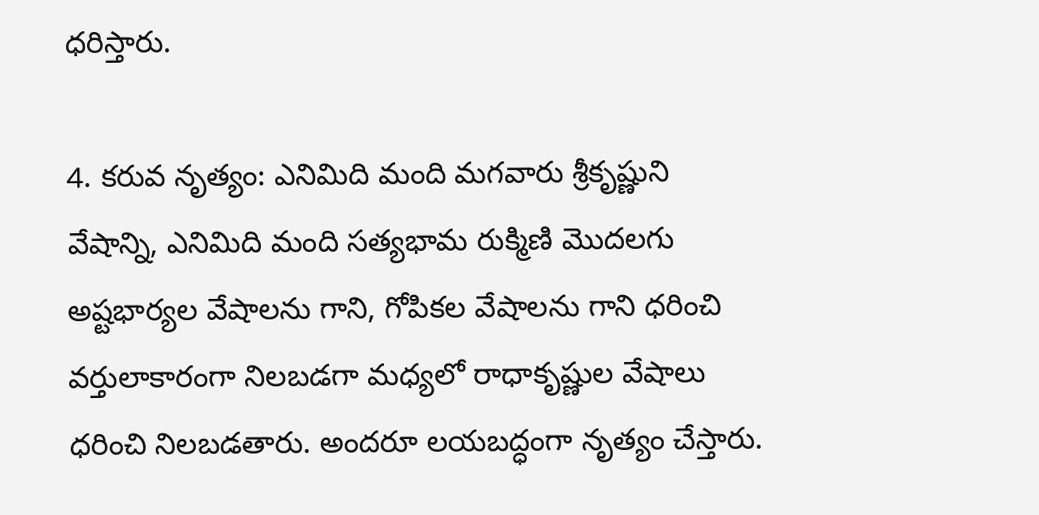ధరిస్తారు.

4. కరువ నృత్యం: ఎనిమిది మంది మగవారు శ్రీకృష్ణుని వేషాన్ని, ఎనిమిది మంది సత్యభామ రుక్మిణి మొదలగు అష్టభార్యల వేషాలను గాని, గోపికల వేషాలను గాని ధరించి వర్తులాకారంగా నిలబడగా మధ్యలో రాధాకృష్ణుల వేషాలు ధరించి నిలబడతారు. అందరూ లయబద్ధంగా నృత్యం చేస్తారు.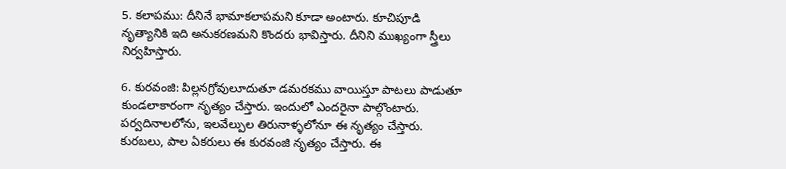5. కలాపము: దీనినే భామాకలాపమని కూడా అంటారు. కూచిపూడి నృత్యానికి ఇది అనుకరణమని కొందరు భావిస్తారు. దీనిని ముఖ్యంగా స్త్రీలు నిర్వహిస్తారు.

6. కురవంజి: పిల్లనగ్రోవులూదుతూ డమరకము వాయిస్తూ పాటలు పాడుతూ కుండలాకారంగా నృత్యం చేస్తారు. ఇందులో ఎందరైనా పాల్గొంటారు. పర్వదినాలలోను, ఇలవేల్పుల తిరునాళ్ళలోనూ ఈ నృత్యం చేస్తారు. కురబలు, పాల ఏకరులు ఈ కురవంజి నృత్యం చేస్తారు. ఈ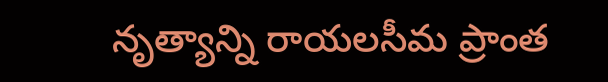నృత్యాన్ని రాయలసీమ ప్రాంత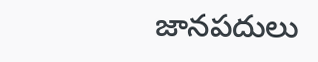జానపదులు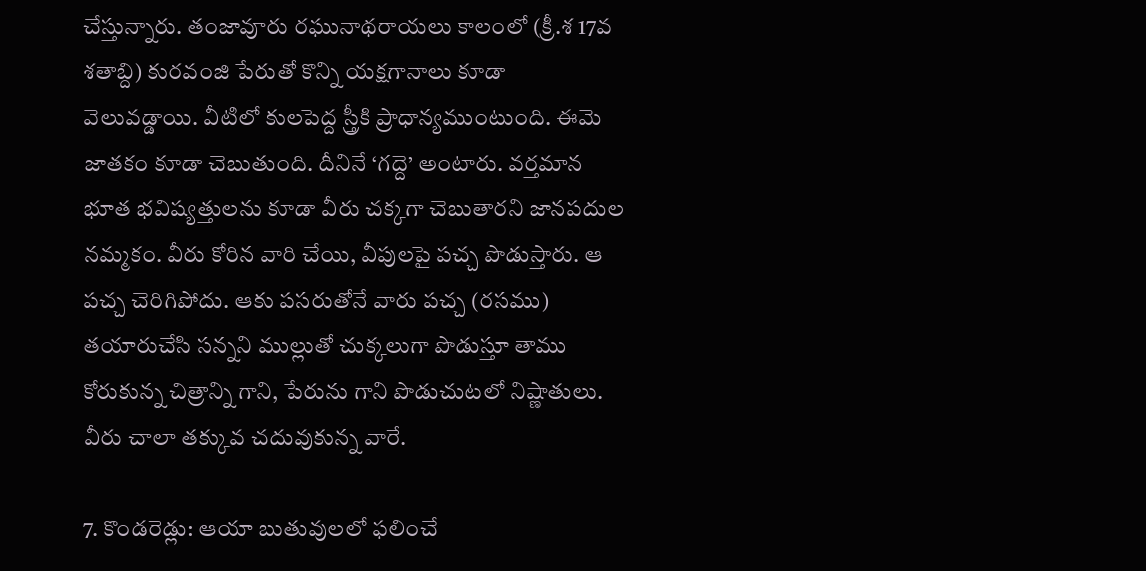చేస్తున్నారు. తంజావూరు రఘునాథరాయలు కాలంలో (క్రీ.శ 17వ శతాబ్ది) కురవంజి పేరుతో కొన్ని యక్షగానాలు కూడా వెలువడ్డాయి. వీటిలో కులపెద్ద స్త్రీకి ప్రాధాన్యముంటుంది. ఈమె జాతకం కూడా చెబుతుంది. దీనినే ‘గద్దె’ అంటారు. వర్తమాన భూత భవిష్యత్తులను కూడా వీరు చక్కగా చెబుతారని జానపదుల నమ్మకం. వీరు కోరిన వారి చేయి, వీపులపై పచ్చ పొడుస్తారు. ఆ పచ్చ చెరిగిపోదు. ఆకు పసరుతోనే వారు పచ్చ (రసము) తయారుచేసి సన్నని ముల్లుతో చుక్కలుగా పొడుస్తూ తాము కోరుకున్న చిత్రాన్ని గాని, పేరును గాని పొడుచుటలో నిష్ణాతులు. వీరు చాలా తక్కువ చదువుకున్న వారే.

7. కొండరెడ్లు: ఆయా బుతువులలో ఫలించే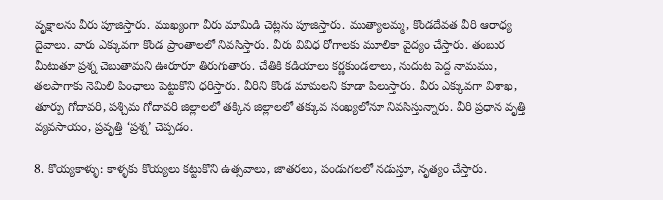వృక్షాలను వీరు పూజిస్తారు. ముఖ్యంగా వీరు మామిడి చెట్లను పూజిస్తారు. ముత్యాలమ్మ, కొండదేవత వీరి ఆరాధ్య దైవాలు. వారు ఎక్కువగా కొండ ప్రాంతాలలో నివసిస్తారు. వీరు వివిధ రోగాలకు మూలికా వైద్యం చేస్తారు. తంబుర మీటుతూ ప్రశ్న చెబుతామని ఊరూరూ తిరుగుతారు. చేతికి కడియాలు కర్ణకుండలాలు, నుదుట పెద్ద నామము, తలపాగాకు నెమిలి పింఛాలు పెట్టుకొని ధరిస్తారు. వీరిని కొండ మామలని కూడా పిలుస్తారు. వీరు ఎక్కువగా విశాఖ, తూర్పు గోదావరి, పశ్చిమ గోదావరి జిల్లాలలో తక్కిన జిల్లాలలో తక్కువ సంఖ్యలోనూ నివసిస్తున్నారు. వీరి ప్రధాన వృత్తి వ్యవసాయం, ప్రవృత్తి ‘ప్రశ్న’ చెప్పడం.

8. కొయ్యకాళ్ళు: కాళ్ళకు కొయ్యలు కట్టుకొని ఉత్సవాలు, జాతరలు, పండుగలలో నడుస్తూ, నృత్యం చేస్తారు.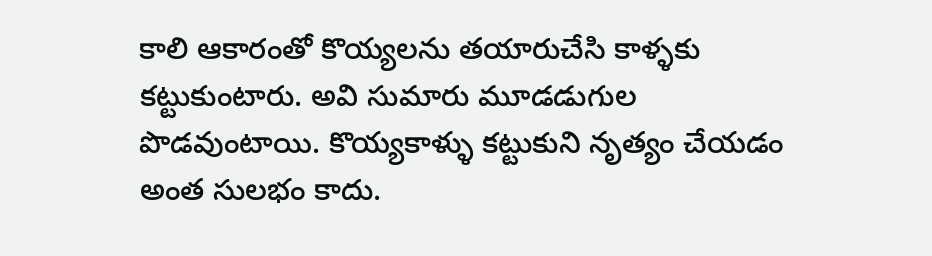కాలి ఆకారంతో కొయ్యలను తయారుచేసి కాళ్ళకు కట్టుకుంటారు. అవి సుమారు మూడడుగుల పొడవుంటాయి. కొయ్యకాళ్ళు కట్టుకుని నృత్యం చేయడం అంత సులభం కాదు.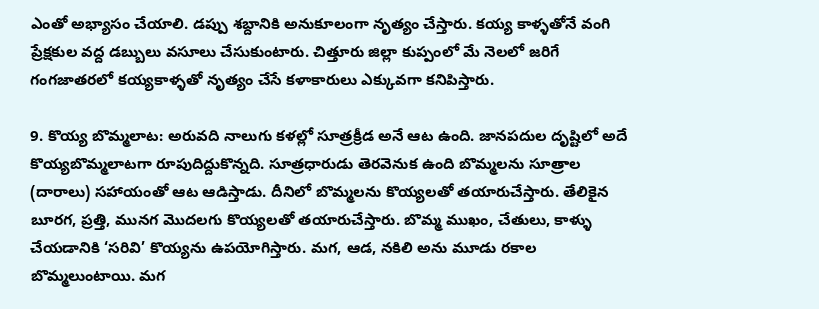ఎంతో అభ్యాసం చేయాలి. డప్పు శబ్దానికి అనుకూలంగా నృత్యం చేస్తారు. కయ్య కాళ్ళతోనే వంగి ప్రేక్షకుల వద్ద డబ్బులు వసూలు చేసుకుంటారు. చిత్తూరు జిల్లా కుప్పంలో మే నెలలో జరిగే గంగజాతరలో కయ్యకాళ్ళతో నృత్యం చేసే కళాకారులు ఎక్కువగా కనిపిస్తారు.

9. కొయ్య బొమ్మలాట: అరువది నాలుగు కళల్లో సూత్రక్రీడ అనే ఆట ఉంది. జానపదుల దృష్టిలో అదే కొయ్యబొమ్మలాటగా రూపుదిద్దుకొన్నది. సూత్రధారుడు తెరవెనుక ఉంది బొమ్మలను సూత్రాల (దారాలు) సహాయంతో ఆట ఆడిస్తాడు. దీనిలో బొమ్మలను కొయ్యలతో తయారుచేస్తారు. తేలికైన బూరగ, ప్రత్తి, మునగ మొదలగు కొయ్యలతో తయారుచేస్తారు. బొమ్మ ముఖం, చేతులు, కాళ్ళు చేయడానికి ‘సరివి’ కొయ్యను ఉపయోగిస్తారు. మగ, ఆడ, నకిలి అను మూడు రకాల బొమ్మలుంటాయి. మగ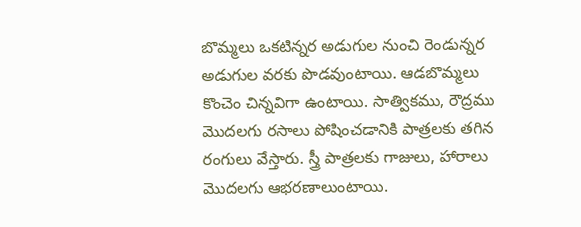బొమ్మలు ఒకటిన్నర అడుగుల నుంచి రెండున్నర అడుగుల వరకు పొడవుంటాయి. ఆడబొమ్మలు కొంచెం చిన్నవిగా ఉంటాయి. సాత్వికము, రౌద్రము మొదలగు రసాలు పోషించడానికి పాత్రలకు తగిన రంగులు వేస్తారు. స్త్రీ పాత్రలకు గాజులు, హారాలు మొదలగు ఆభరణాలుంటాయి.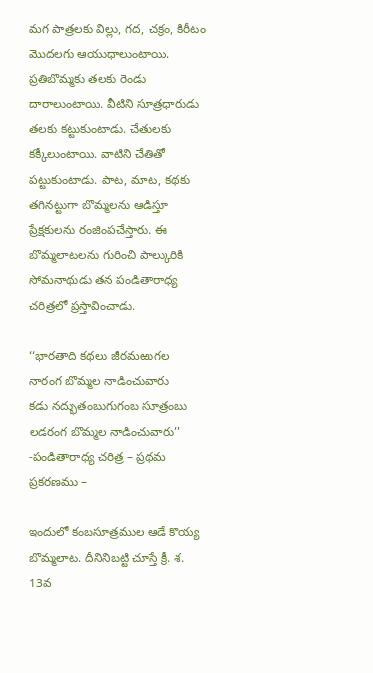మగ పాత్రలకు విల్లు, గద, చక్రం, కిరీటం మొదలగు ఆయుధాలుంటాయి. ప్రతిబొమ్మకు తలకు రెండు దారాలుంటాయి. వీటిని సూత్రధారుడు తలకు కట్టుకుంటాడు. చేతులకు కక్కీలుంటాయి. వాటిని చేతితో పట్టుకుంటాడు. పాట, మాట, కథకు తగినట్టుగా బొమ్మలను ఆడిస్తూ ప్రేక్షకులను రంజింపచేస్తారు. ఈ బొమ్మలాటలను గురించి పాల్కురికి సోమనాథుడు తన పండితారాధ్య చరిత్రలో ప్రస్తావించాడు.

‘‘భారతాది కథలు జీరమఱుగల
నారంగ బొమ్మల నాడించువారు
కడు నద్భుతంబుగుగంబ సూత్రంబు
లడరంగ బొమ్మల నాడించువారు’’
-పండితారాధ్య చరిత్ర – ప్రథమ ప్రకరణము –

ఇందులో కంబసూత్రముల ఆడే కొయ్య బొమ్మలాట. దీనినిబట్టి చూస్తే క్రీ. శ. 13వ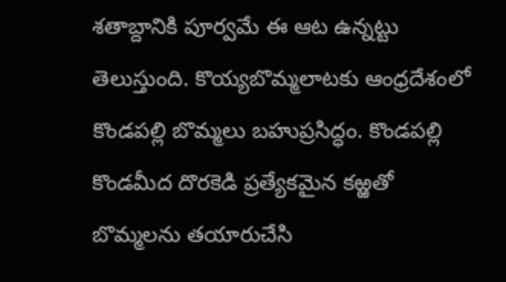శతాబ్దానికి పూర్వమే ఈ ఆట ఉన్నట్టు తెలుస్తుంది. కొయ్యబొమ్మలాటకు ఆంధ్రదేశంలో కొండపల్లి బొమ్మలు బహుప్రసిద్ధం. కొండపల్లి కొండమీద దొరకెడి ప్రత్యేకమైన కఱ్ఱతో బొమ్మలను తయారుచేసి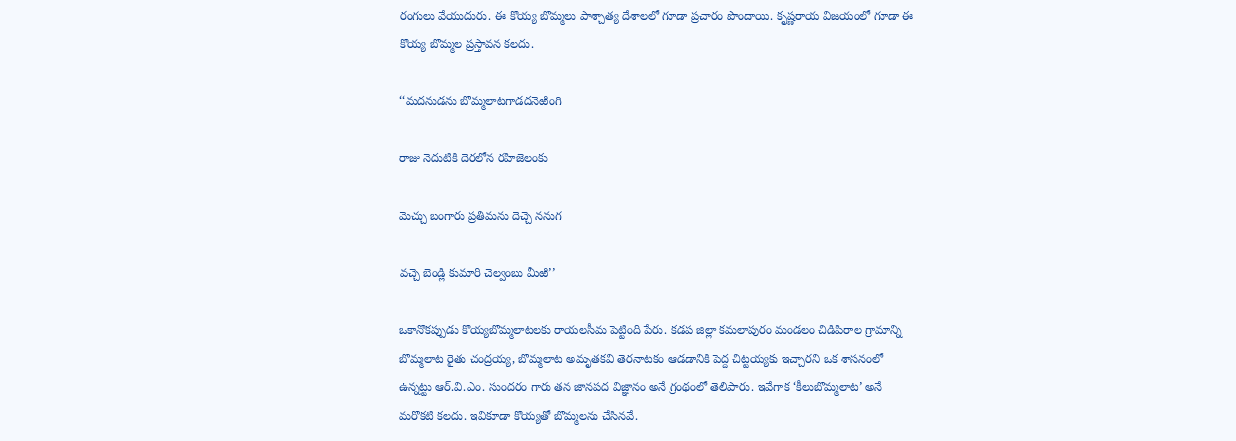రంగులు వేయుదురు. ఈ కొయ్య బొమ్మలు పాశ్చాత్య దేశాలలో గూడా ప్రచారం పొందాయి. కృష్ణరాయ విజయంలో గూడా ఈ కొయ్య బొమ్మల ప్రస్తావన కలదు.

‘‘మదనుడను బొమ్మలాటగాడదనెఱింగి

రాజు నెదుటికి దెరలోన రహిజెలంకు

మెచ్చు బంగారు ప్రతిమను దెచ్చె ననుగ

వచ్చె బెండ్లి కుమారి చెల్వంబు మీఱి’’

ఒకానొకప్పుడు కొయ్యబొమ్మలాటలకు రాయలసీమ పెట్టింది పేరు. కడప జిల్లా కమలాపురం మండలం చిడిపిరాల గ్రామాన్ని బొమ్మలాట రైతు చంద్రయ్య, బొమ్మలాట అమృతకవి తెరనాటకం ఆడడానికి పెద్ద చిట్టయ్యకు ఇచ్చారని ఒక శాసనంలో ఉన్నట్టు ఆర్‌.వి.ఎం. సుందరం గారు తన జానపద విజ్ఞానం అనే గ్రంథంలో తెలిపారు. ఇవేగాక ‘కీలుబొమ్మలాట’ అనే మరొకటి కలదు. ఇవికూడా కొయ్యతో బొమ్మలను చేసినవే.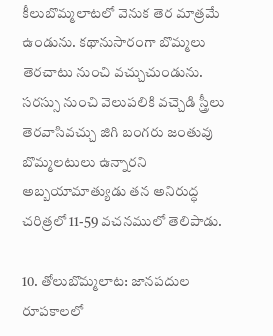కీలుబొమ్మలాటలో వెనుక తెర మాత్రమే ఉండును. కథానుసారంగా బొమ్మలు తెరచాటు నుంచి వచ్చుచుండును. సరస్సు నుంచి వెలుపలికి వచ్చెడి స్త్రీలు తెరవాసివచ్చు జిగి బంగరు జంతువు బొమ్మలటులు ఉన్నారని అబ్బయామాత్యుడు తన అనిరుద్ధ చరిత్రలో 11-59 వచనములో తెలిపాడు.

10. తోలుబొమ్మలాట: జానపదుల రూపకాలలో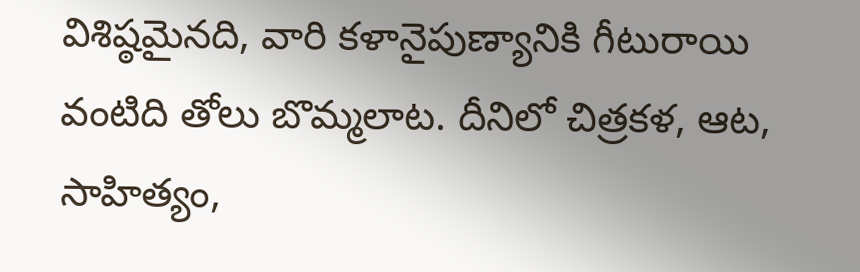విశిష్ఠమైనది, వారి కళానైపుణ్యానికి గీటురాయి వంటిది తోలు బొమ్మలాట. దీనిలో చిత్రకళ, ఆట, సాహిత్యం,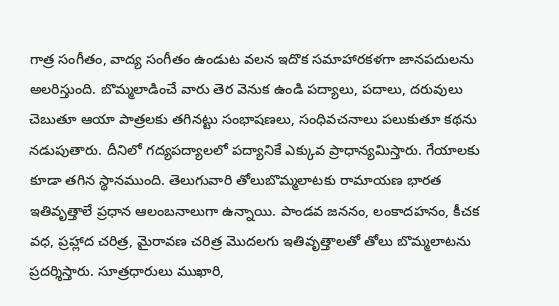గాత్ర సంగీతం, వాద్య సంగీతం ఉండుట వలన ఇదొక సమాహారకళగా జానపదులను అలరిస్తుంది. బొమ్మలాడించే వారు తెర వెనుక ఉండి పద్యాలు, పదాలు, దరువులు చెబుతూ ఆయా పాత్రలకు తగినట్టు సంభాషణలు, సంధివచనాలు పలుకుతూ కథను నడుపుతారు. దీనిలో గద్యపద్యాలలో పద్యానికే ఎక్కువ ప్రాధాన్యమిస్తారు. గేయాలకు కూడా తగిన స్థానముంది. తెలుగువారి తోలుబొమ్మలాటకు రామాయణ భారత ఇతివృత్తాలే ప్రధాన ఆలంబనాలుగా ఉన్నాయి. పాండవ జననం, లంకాదహనం, కీచక వధ, ప్రహ్లాద చరిత్ర, మైరావణ చరిత్ర మొదలగు ఇతివృత్తాలతో తోలు బొమ్మలాటను ప్రదర్శిస్తారు. సూత్రధారులు ముఖారి,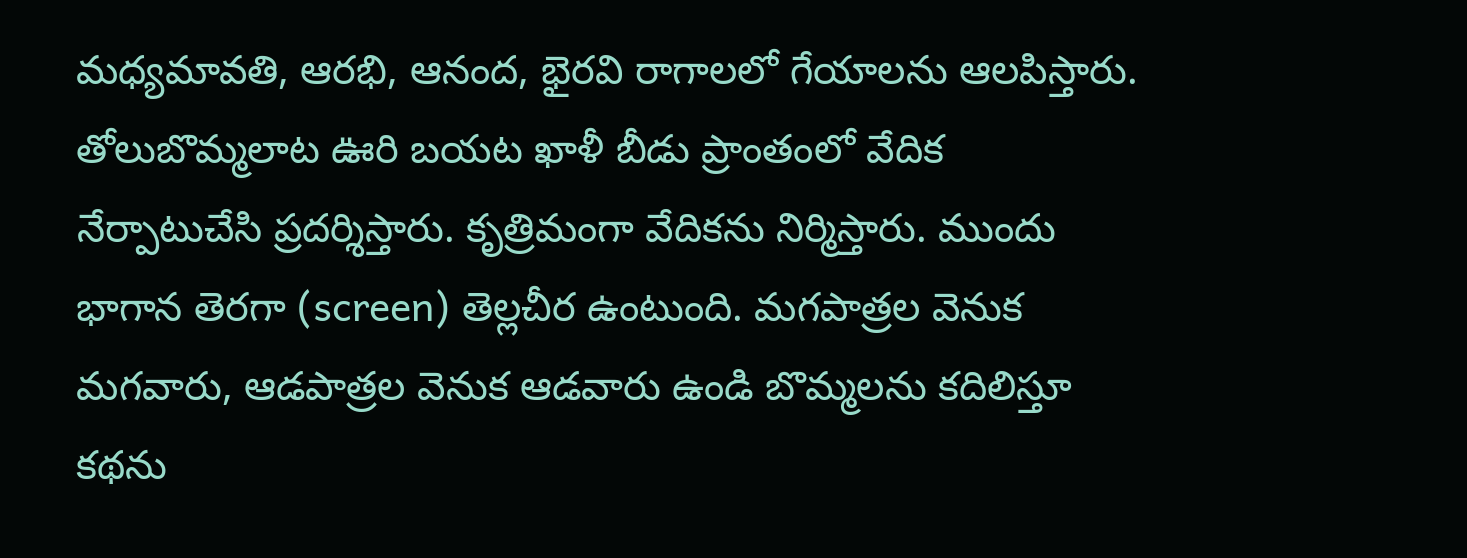మధ్యమావతి, ఆరభి, ఆనంద, భైరవి రాగాలలో గేయాలను ఆలపిస్తారు. తోలుబొమ్మలాట ఊరి బయట ఖాళీ బీడు ప్రాంతంలో వేదిక నేర్పాటుచేసి ప్రదర్శిస్తారు. కృత్రిమంగా వేదికను నిర్మిస్తారు. ముందు భాగాన తెరగా (screen) తెల్లచీర ఉంటుంది. మగపాత్రల వెనుక మగవారు, ఆడపాత్రల వెనుక ఆడవారు ఉండి బొమ్మలను కదిలిస్తూ కథను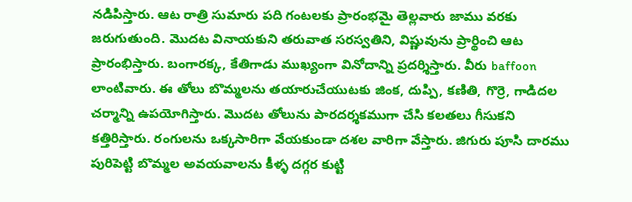నడిపిస్తారు. ఆట రాత్రి సుమారు పది గంటలకు ప్రారంభమై తెల్లవారు జాము వరకు జరుగుతుంది. మొదట వినాయకుని తరువాత సరస్వతిని, విష్ణువును ప్రార్థించి ఆట ప్రారంభిస్తారు. బంగారక్క, కేతిగాడు ముఖ్యంగా వినోదాన్ని ప్రదర్శిస్తారు. వీరు baffoon లాంటివారు. ఈ తోలు బొమ్మలను తయారుచేయుటకు జింక, దుప్పి, కణితి, గొర్రె, గాడిదల చర్మాన్ని ఉపయోగిస్తారు. మొదట తోలును పారదర్శకముగా చేసి కలతలు గీసుకని కత్తిరిస్తారు. రంగులను ఒక్కసారిగా వేయకుండా దశల వారిగా వేస్తారు. జిగురు పూసి దారము పురిపెట్టి బొమ్మల అవయవాలను కీళ్ళ దగ్గర కుట్టి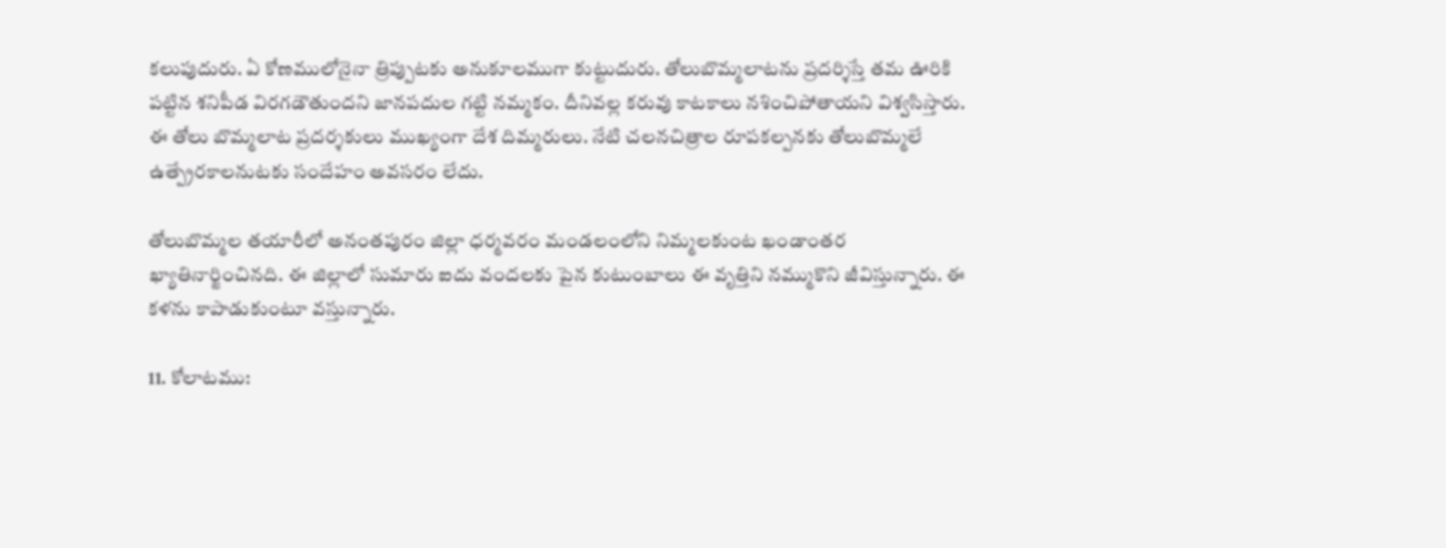కలుపుదురు. ఏ కోణములోనైనా త్రిప్పుటకు అనుకూలముగా కుట్టుదురు. తోలుబొమ్మలాటను ప్రదర్శిస్తే తమ ఊరికి పట్టిన శనిపీడ విరగడౌతుందని జానపదుల గట్టి నమ్మకం. దీనివల్ల కరువు కాటకాలు నశించిపోతాయని విశ్వసిస్తారు. ఈ తోలు బొమ్మలాట ప్రదర్శకులు ముఖ్యంగా దేశ దిమ్మరులు. నేటి చలనచిత్రాల రూపకల్పనకు తోలుబొమ్మలే ఉత్ప్రేరకాలనుటకు సందేహం అవసరం లేదు.

తోలుబొమ్మల తయారీలో అనంతపురం జిల్లా ధర్మవరం మండలంలోని నిమ్మలకుంట ఖండాంతర ఖ్యాతినార్జించినది. ఈ జిల్లాలో సుమారు ఐదు వందలకు పైన కుటుంబాలు ఈ వృత్తిని నమ్ముకొని జీవిస్తున్నారు. ఈ కళను కాపాడుకుంటూ వస్తున్నారు.

11. కోలాటము: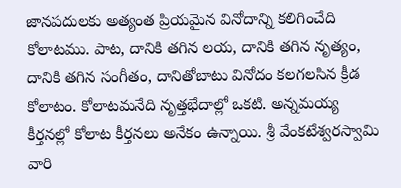జానపదులకు అత్యంత ప్రియమైన వినోదాన్ని కలిగించేది కోలాటము. పాట, దానికి తగిన లయ, దానికి తగిన నృత్యం, దానికి తగిన సంగీతం, దానితోబాటు వినోదం కలగలసిన క్రీడ కోలాటం. కోలాటమనేది నృత్తభేదాల్లో ఒకటి. అన్నమయ్య కీర్తనల్లో కోలాట కీర్తనలు అనేకం ఉన్నాయి. శ్రీ వేంకటేశ్వరస్వామి వారి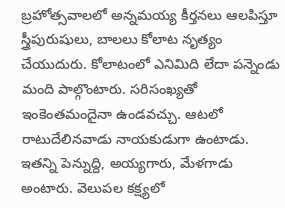బ్రహోత్సవాలలో అన్నమయ్య కీర్తనలు ఆలపిస్తూ స్త్రీపురుషులు, బాలలు కోలాట నృత్యం చేయుదురు. కోలాటంలో ఎనిమిది లేదా పన్నెండు మంది పాల్గొంటారు. సరిసంఖ్యతో ఇంకెంతమందైనా ఉండవచ్చు. ఆటలో రాటుదేలినవాడు నాయకుడుగా ఉంటాడు. ఇతన్ని పెన్నుద్ది, అయ్యగారు, మేళగాడు అంటారు. వెలుపల కక్ష్యలో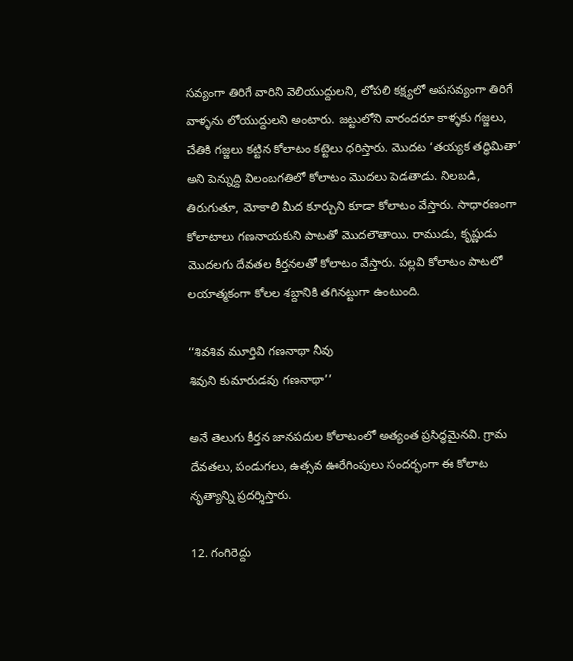సవ్యంగా తిరిగే వారిని వెలియుద్దులని, లోపలి కక్ష్యలో అపసవ్యంగా తిరిగే వాళ్ళను లోయుద్దులని అంటారు. జట్టులోని వారందరూ కాళ్ళకు గజ్జలు, చేతికి గజ్జలు కట్టిన కోలాటం కట్టెలు ధరిస్తారు. మొదట ‘తయ్యక తద్ధిమితా’ అని పెన్నుద్ది విలంబగతిలో కోలాటం మొదలు పెడతాడు. నిలబడి, తిరుగుతూ, మోకాలి మీద కూర్చుని కూడా కోలాటం వేస్తారు. సాధారణంగా కోలాటాలు గణనాయకుని పాటతో మొదలౌతాయి. రాముడు, కృష్ణుడు మొదలగు దేవతల కీర్తనలతో కోలాటం వేస్తారు. పల్లవి కోలాటం పాటలో లయాత్మకంగా కోలల శబ్దానికి తగినట్టుగా ఉంటుంది.

‘‘శివశివ మూర్తివి గణనాథా నీవు
శివుని కుమారుడవు గణనాథా’’

అనే తెలుగు కీర్తన జానపదుల కోలాటంలో అత్యంత ప్రసిద్ధమైనవి. గ్రామ దేవతలు, పండుగలు, ఉత్సవ ఊరేగింపులు సందర్భంగా ఈ కోలాట నృత్యాన్ని ప్రదర్శిస్తారు.

12. గంగిరెద్దు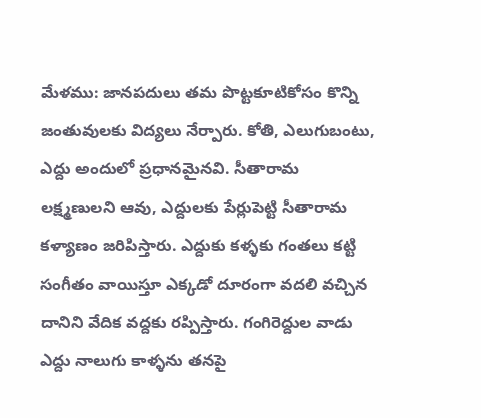మేళము: జానపదులు తమ పొట్టకూటికోసం కొన్ని జంతువులకు విద్యలు నేర్పారు. కోతి, ఎలుగుబంటు, ఎద్దు అందులో ప్రధానమైనవి. సీతారామ లక్ష్మణులని ఆవు, ఎద్దులకు పేర్లుపెట్టి సీతారామ కళ్యాణం జరిపిస్తారు. ఎద్దుకు కళ్ళకు గంతలు కట్టి సంగీతం వాయిస్తూ ఎక్కడో దూరంగా వదలి వచ్చిన దానిని వేదిక వద్దకు రప్పిస్తారు. గంగిరెద్దుల వాడు ఎద్దు నాలుగు కాళ్ళను తనపై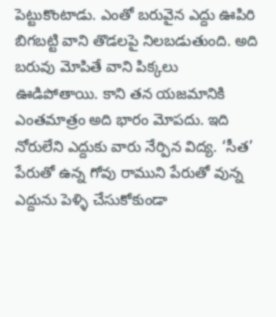పెట్టుకొంటాడు. ఎంతో బరువైన ఎద్దు ఊపిరి బిగబట్టి వాని తొడలపై నిలబడుతుంది. అది బరువు మోపితే వాని పిక్కలు ఊడిపోతాయి. కాని తన యజమానికి ఎంతమాత్రం అది భారం మోపదు. ఇది నోరులేని ఎద్దుకు వారు నేర్పిన విద్య. ‘సీత’ పేరుతో ఉన్న గోవు రాముని పేరుతో వున్న ఎద్దును పెళ్ళి చేసుకోకుండా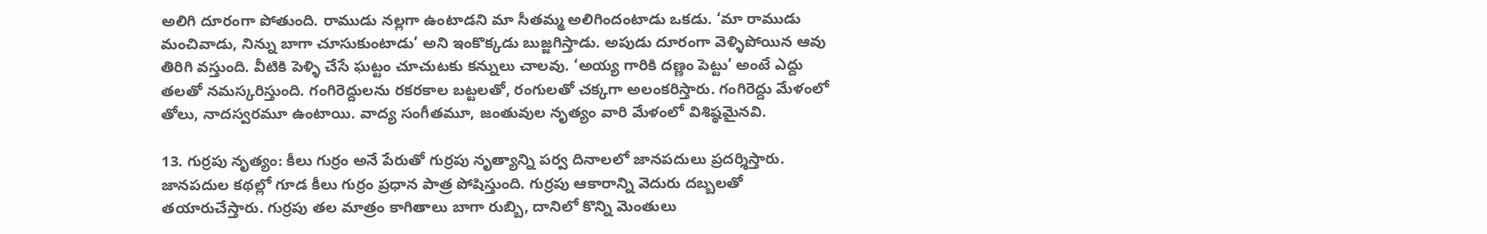అలిగి దూరంగా పోతుంది. రాముడు నల్లగా ఉంటాడని మా సీతమ్మ అలిగిందంటాడు ఒకడు. ‘మా రాముడు మంచివాడు, నిన్ను బాగా చూసుకుంటాడు’ అని ఇంకొక్కడు బుజ్జగిస్తాడు. అపుడు దూరంగా వెళ్ళిపోయిన ఆవు తిరిగి వస్తుంది. వీటికి పెళ్ళి చేసే ఘట్టం చూచుటకు కన్నులు చాలవు. ‘అయ్య గారికి దణ్ణం పెట్టు’ అంటే ఎద్దు తలతో నమస్కరిస్తుంది. గంగిరెద్దులను రకరకాల బట్టలతో, రంగులతో చక్కగా అలంకరిస్తారు. గంగిరెద్దు మేళంలో తోలు, నాదస్వరమూ ఉంటాయి. వాద్య సంగీతమూ, జంతువుల నృత్యం వారి మేళంలో విశిష్ఠమైనవి.

13. గుర్రపు నృత్యం: కీలు గుర్రం అనే పేరుతో గుర్రపు నృత్యాన్ని పర్వ దినాలలో జానపదులు ప్రదర్శిస్తారు. జానపదుల కథల్లో గూడ కీలు గుర్రం ప్రధాన పాత్ర పోషిస్తుంది. గుర్రపు ఆకారాన్ని వెదురు దబ్బలతో తయారుచేస్తారు. గుర్రపు తల మాత్రం కాగితాలు బాగా రుబ్బి, దానిలో కొన్ని మెంతులు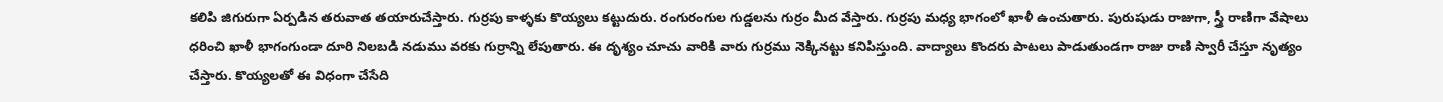కలిపి జిగురుగా ఏర్పడిన తరువాత తయారుచేస్తారు. గుర్రపు కాళ్ళకు కొయ్యలు కట్టుదురు. రంగురంగుల గుడ్డలను గుర్రం మీద వేస్తారు. గుర్రపు మధ్య భాగంలో ఖాళీ ఉంచుతారు. పురుషుడు రాజుగా, స్త్రీ రాణిగా వేషాలు ధరించి ఖాళీ భాగంగుండా దూరి నిలబడి నడుము వరకు గుర్రాన్ని లేపుతారు. ఈ దృశ్యం చూచు వారికి వారు గుర్రము నెక్కినట్టు కనిపిస్తుంది. వాద్యాలు కొందరు పాటలు పాడుతుండగా రాజు రాణి స్వారీ చేస్తూ నృత్యం చేస్తారు. కొయ్యలతో ఈ విధంగా చేసేది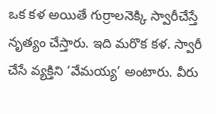ఒక కళ అయితే గుర్రాలనెక్కి స్వారీచేస్తే నృత్యం చేస్తారు. ఇది మరొక కళ. స్వారీ చేసే వ్యక్తిని ‘వేమయ్య’ అంటారు. వీరు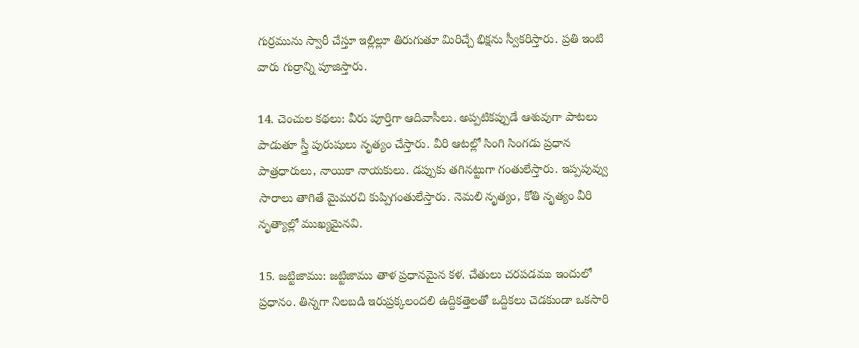గుర్రమును స్వారీ చేస్తూ ఇల్లిల్లూ తిరుగుతూ మిరిచ్చే భిక్షను స్వీకరిస్తారు. ప్రతి ఇంటి వారు గుర్రాన్ని పూజిస్తారు.

14. చెంచుల కథలు: వీరు పూర్తిగా ఆదివాసీలు. అప్పటికప్పుడే ఆశువుగా పాటలు పాడుతూ స్త్రీ పురుషులు నృత్యం చేస్తారు. వీరి ఆటల్లో సింగి సింగడు ప్రధాన పాత్రధారులు, నాయికా నాయకులు. డప్పుకు తగినట్టుగా గంతులేస్తారు. ఇప్పపువ్వు సారాలు తాగితే మైమరచి కుప్పిగంతులేస్తారు. నెమలి నృత్యం, కోతి నృత్యం వీరి నృత్యాల్లో ముఖ్యమైనవి.

15. జట్టిజాము: జట్టిజాము తాళ ప్రధానమైన కళ. చేతులు చరపడము ఇందులో ప్రధానం. తిన్నగా నిలబడి ఇరుప్రక్కలందలి ఉద్దికత్తెలతో ఒద్దికలు చెడకుండా ఒకసారి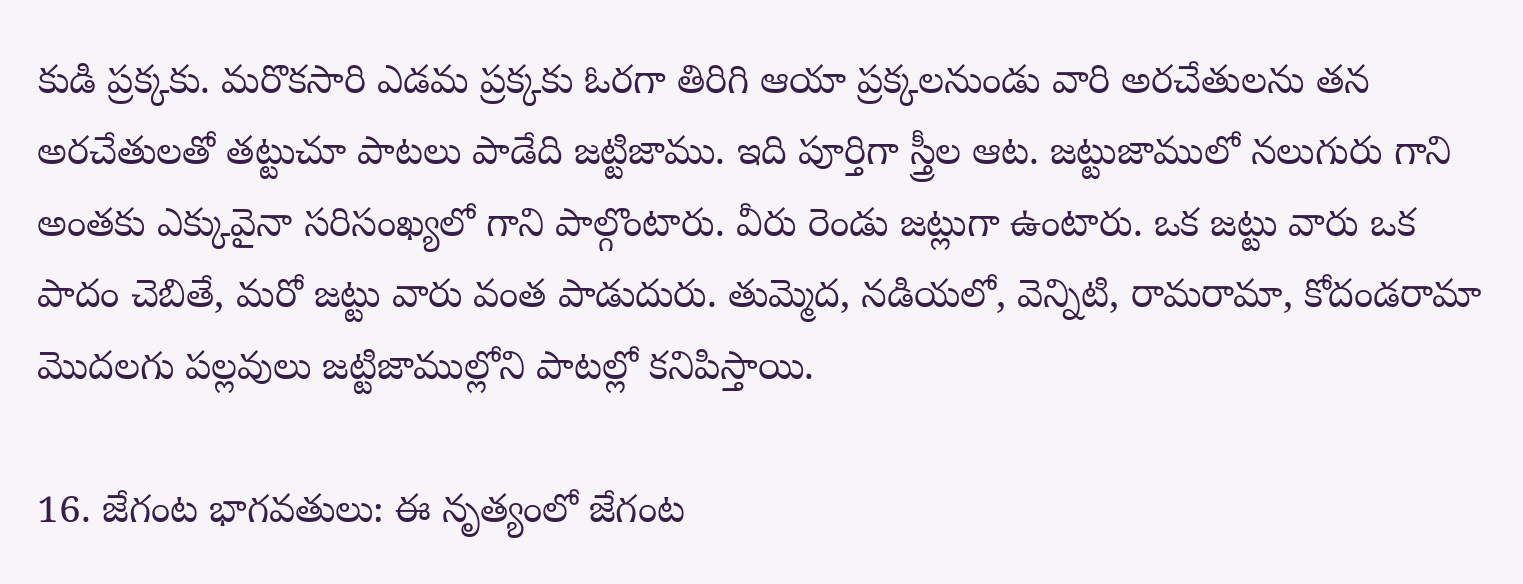కుడి ప్రక్కకు. మరొకసారి ఎడమ ప్రక్కకు ఓరగా తిరిగి ఆయా ప్రక్కలనుండు వారి అరచేతులను తన అరచేతులతో తట్టుచూ పాటలు పాడేది జట్టిజాము. ఇది పూర్తిగా స్త్రీల ఆట. జట్టుజాములో నలుగురు గాని అంతకు ఎక్కువైనా సరిసంఖ్యలో గాని పాల్గొంటారు. వీరు రెండు జట్లుగా ఉంటారు. ఒక జట్టు వారు ఒక పాదం చెబితే, మరో జట్టు వారు వంత పాడుదురు. తుమ్మెద, నడియలో, వెన్నిటి, రామరామా, కోదండరామా మొదలగు పల్లవులు జట్టిజాముల్లోని పాటల్లో కనిపిస్తాయి.

16. జేగంట భాగవతులు: ఈ నృత్యంలో జేగంట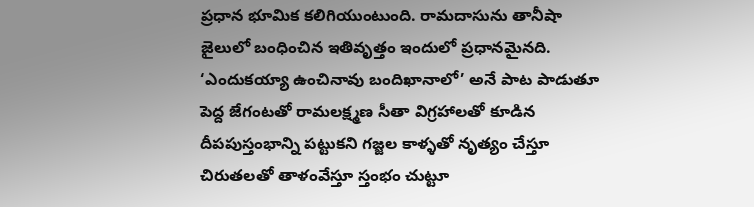ప్రధాన భూమిక కలిగియుంటుంది. రామదాసును తానీషా జైలులో బంధించిన ఇతివృత్తం ఇందులో ప్రధానమైనది. ‘ఎందుకయ్యా ఉంచినావు బందిఖానాలో’ అనే పాట పాడుతూ పెద్ద జేగంటతో రామలక్ష్మణ సీతా విగ్రహాలతో కూడిన దీపపుస్తంభాన్ని పట్టుకని గజ్జల కాళ్ళతో నృత్యం చేస్తూ చిరుతలతో తాళంవేస్తూ స్తంభం చుట్టూ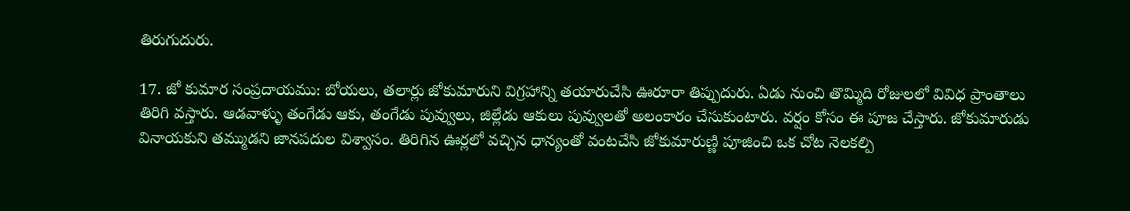తిరుగుదురు.

17. జో కుమార సంప్రదాయము: బోయలు, తలార్లు జోకుమారుని విగ్రహాన్ని తయారుచేసి ఊరూరా తిప్పుదురు. ఏడు నుంచి తొమ్మిది రోజులలో వివిధ ప్రాంతాలు తిరిగి వస్తారు. ఆడవాళ్ళు తంగేడు ఆకు, తంగేడు పువ్వులు, జిల్లేడు ఆకులు పువ్వులతో అలంకారం చేసుకుంటారు. వర్షం కోసం ఈ పూజ చేస్తారు. జోకుమారుడు వినాయకుని తమ్ముడని జానపదుల విశ్వాసం. తిరిగిన ఊర్లలో వచ్చిన ధాన్యంతో వంటచేసి జోకుమారుణ్ణి పూజించి ఒక చోట నెలకల్పి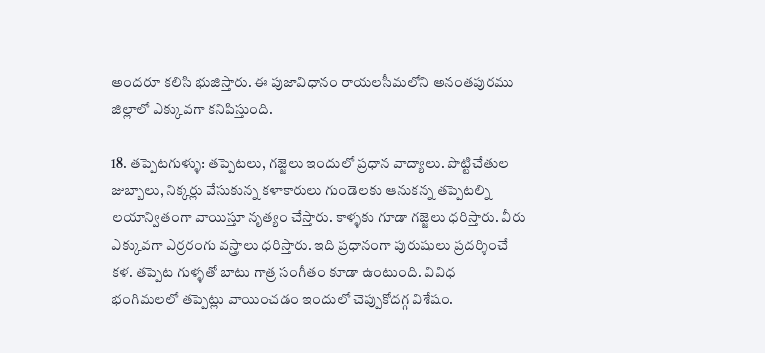అందరూ కలిసి భుజిస్తారు. ఈ పుజావిధానం రాయలసీమలోని అనంతపురము జిల్లాలో ఎక్కువగా కనిపిస్తుంది.

18. తప్పెటగుళ్ళు: తప్పెటలు, గజ్జెలు ఇందులో ప్రధాన వాద్యాలు. పొట్టిచేతుల జుబ్బాలు, నిక్కర్లు వేసుకున్న కళాకారులు గుండెలకు ఆనుకన్న తప్పెటల్ని లయాన్వితంగా వాయిస్తూ నృత్యం చేస్తారు. కాళ్ళకు గూడా గజ్జెలు ధరిస్తారు. వీరు ఎక్కువగా ఎర్రరంగు వస్త్రాలు ధరిస్తారు. ఇది ప్రధానంగా పురుషులు ప్రదర్శించే కళ. తప్పెట గుళ్ళతో బాటు గాత్ర సంగీతం కూడా ఉంటుంది. వివిధ భంగిమలలో తప్పెట్లు వాయించడం ఇందులో చెప్పుకోదగ్గ విశేషం.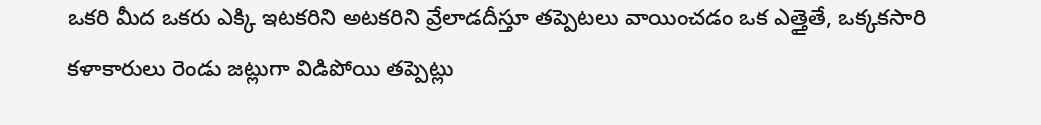ఒకరి మీద ఒకరు ఎక్కి ఇటకరిని అటకరిని వ్రేలాడదీస్తూ తప్పెటలు వాయించడం ఒక ఎత్తైతే, ఒక్కకసారి కళాకారులు రెండు జట్లుగా విడిపోయి తప్పెట్లు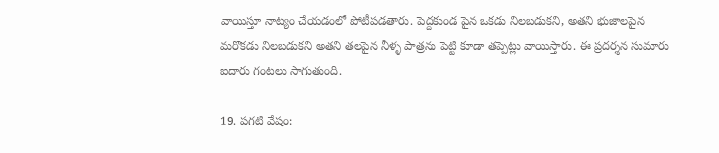వాయిస్తూ నాట్యం చేయడంలో పోటీపడతారు. పెద్దకుండ పైన ఒకడు నిలబడుకని, అతని భుజాలపైన మరొకడు నిలబడుకని అతని తలపైన నీళ్ళ పాత్రను పెట్టి కూడా తప్పెట్లు వాయిస్తారు. ఈ ప్రదర్శన సుమారు ఐదారు గంటలు సాగుతుంది.

19. పగటి వేషం: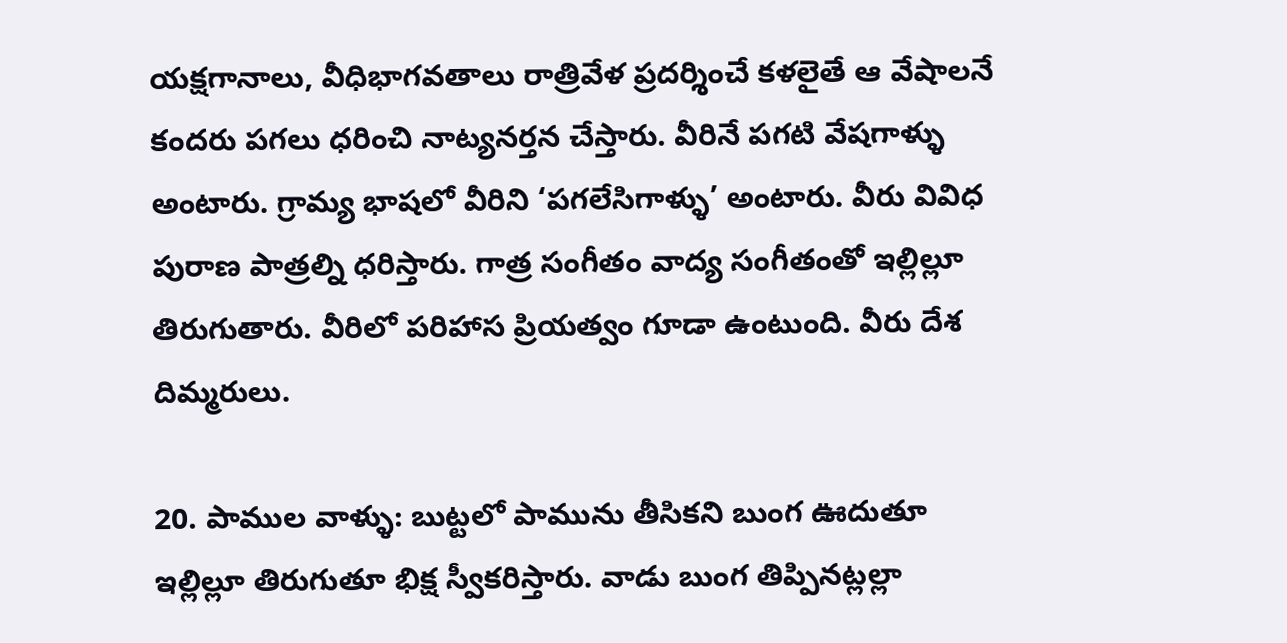యక్షగానాలు, వీధిభాగవతాలు రాత్రివేళ ప్రదర్శించే కళలైతే ఆ వేషాలనే కందరు పగలు ధరించి నాట్యనర్తన చేస్తారు. వీరినే పగటి వేషగాళ్ళు అంటారు. గ్రామ్య భాషలో వీరిని ‘పగలేసిగాళ్ళు’ అంటారు. వీరు వివిధ పురాణ పాత్రల్ని ధరిస్తారు. గాత్ర సంగీతం వాద్య సంగీతంతో ఇల్లిల్లూ తిరుగుతారు. వీరిలో పరిహాస ప్రియత్వం గూడా ఉంటుంది. వీరు దేశ దిమ్మరులు.

20. పాముల వాళ్ళు: బుట్టలో పామును తీసికని బుంగ ఊదుతూ ఇల్లిల్లూ తిరుగుతూ భిక్ష స్వీకరిస్తారు. వాడు బుంగ తిప్పినట్లల్లా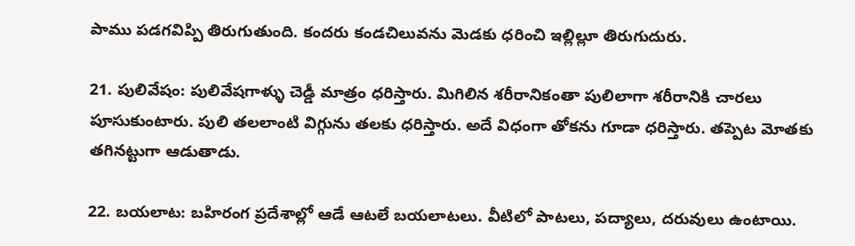పాము పడగవిప్పి తిరుగుతుంది. కందరు కండచిలువను మెడకు ధరించి ఇల్లిల్లూ తిరుగుదురు.

21. పులివేషం: పులివేషగాళ్ళు చెడ్డీ మాత్రం ధరిస్తారు. మిగిలిన శరీరానికంతా పులిలాగా శరీరానికి చారలు పూసుకుంటారు. పులి తలలాంటి విగ్గును తలకు ధరిస్తారు. అదే విధంగా తోకను గూడా ధరిస్తారు. తప్పెట మోతకు తగినట్టుగా ఆడుతాడు.

22. బయలాట: బహిరంగ ప్రదేశాల్లో ఆడే ఆటలే బయలాటలు. వీటిలో పాటలు, పద్యాలు, దరువులు ఉంటాయి.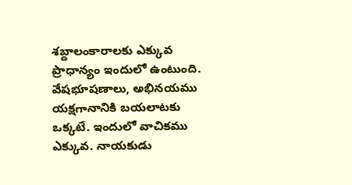శబ్దాలంకారాలకు ఎక్కువ ప్రాధాన్యం ఇందులో ఉంటుంది. వేషభూషణాలు, అభినయము యక్షగానానికి బయలాటకు ఒక్కటే. ఇందులో వాచికము ఎక్కువ. నాయకుడు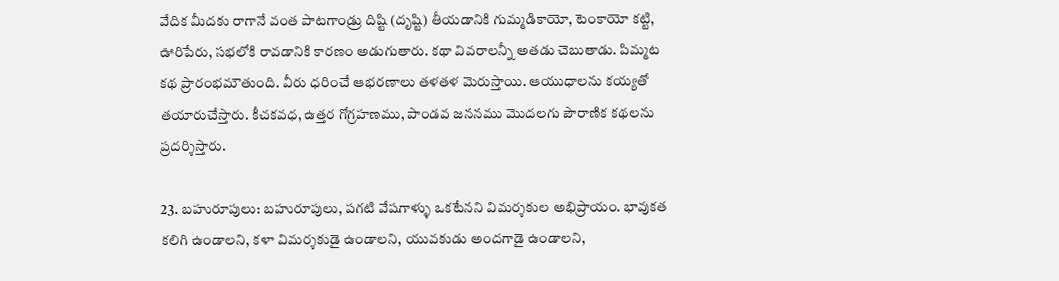వేదిక మీదకు రాగానే వంత పాటగాండ్రు దిష్టి (దృష్టి) తీయడానికి గుమ్మడికాయో, టెంకాయో కట్టి, ఊరిపేరు, సభలోకి రావడానికి కారణం అడుగుతారు. కథా వివరాలన్నీ అతడు చెబుతాడు. పిమ్మట కథ ప్రారంభమౌతుంది. వీరు ధరించే ఆభరణాలు తళతళ మెరుస్తాయి. ఆయుధాలను కయ్యతో తయారుచేస్తారు. కీచకవధ, ఉత్తర గోగ్రహణము, పాండవ జననము మొదలగు పౌరాణిక కథలను ప్రదర్శిస్తారు.

23. బహురూపులు: బహురూపులు, పగటి వేషగాళ్ళు ఒకటేనని విమర్శకుల అభిప్రాయం. భావుకత కలిగి ఉండాలని, కళా విమర్శకుడై ఉండాలని, యువకుడు అందగాడై ఉండాలని,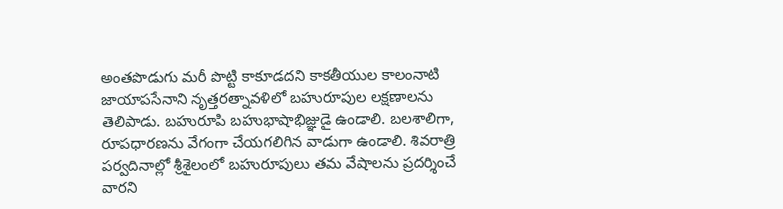అంతపొడుగు మరీ పొట్టి కాకూడదని కాకతీయుల కాలంనాటి జాయాపసేనాని నృత్తరత్నావళిలో బహురూపుల లక్షణాలను తెలిపాడు. బహురూపి బహుభాషాభిజ్ఞుడై ఉండాలి. బలశాలిగా, రూపధారణను వేగంగా చేయగలిగిన వాడుగా ఉండాలి. శివరాత్రి పర్వదినాల్లో శ్రీశైలంలో బహురూపులు తమ వేషాలను ప్రదర్శించే వారని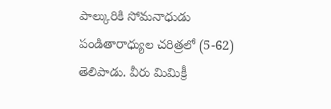పాల్కురికి సోమనాధుడు పండితారాధ్యుల చరిత్రలో (5-62) తెలిపాడు. వీరు మిమిక్రీ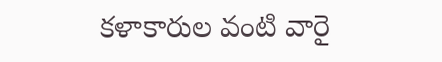కళాకారుల వంటి వారై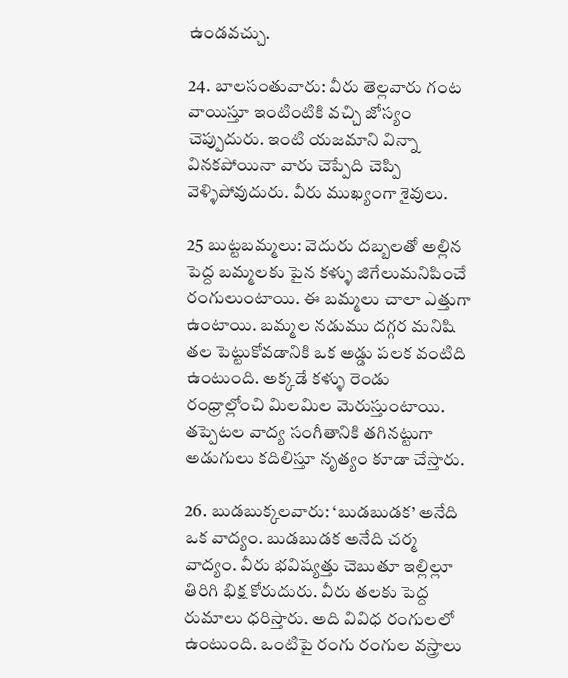ఉండవచ్చు.

24. బాలసంతువారు: వీరు తెల్లవారు గంట వాయిస్తూ ఇంటింటికి వచ్చి జోస్యం చెప్పుదురు. ఇంటి యజమాని విన్నా వినకపోయినా వారు చెప్పేది చెప్పి వెళ్ళిపోవుదురు. వీరు ముఖ్యంగా శైవులు.

25 బుట్టబమ్మలు: వెదురు దబ్బలతో అల్లిన పెద్ద బమ్మలకు పైన కళ్ళు జిగేలుమనిపించే రంగులుంటాయి. ఈ బమ్మలు చాలా ఎత్తుగా ఉంటాయి. బమ్మల నడుము దగ్గర మనిషి తల పెట్టుకోవడానికి ఒక అడ్డు పలక వంటిది ఉంటుంది. అక్కడే కళ్ళు రెండు రంధ్రాల్లోంచి మిలమిల మెరుస్తుంటాయి. తప్పెటల వాద్య సంగీతానికి తగినట్టుగా అడుగులు కదిలిస్తూ నృత్యం కూడా చేస్తారు.

26. బుడబుక్కలవారు: ‘బుడబుడక’ అనేది ఒక వాద్యం. బుడబుడక అనేది చర్మ వాద్యం. వీరు భవిష్యత్తు చెబుతూ ఇల్లిల్లూ తిరిగి భిక్ష కోరుదురు. వీరు తలకు పెద్ద రుమాలు ధరిస్తారు. అది వివిధ రంగులలో ఉంటుంది. ఒంటిపై రంగు రంగుల వస్త్రాలు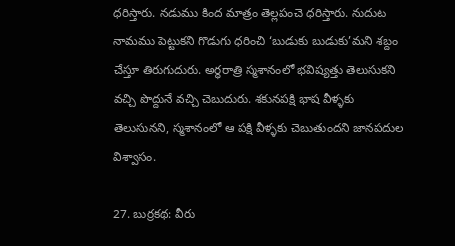ధరిస్తారు. నడుము కింద మాత్రం తెల్లపంచె ధరిస్తారు. నుదుట నామము పెట్టుకని గొడుగు ధరించి ‘బుడుకు బుడుకు’మని శబ్దం చేస్తూ తిరుగుదురు. అర్ధరాత్రి స్మశానంలో భవిష్యత్తు తెలుసుకని వచ్చి పొద్దునే వచ్చి చెబుదురు. శకునపక్షి భాష వీళ్ళకు తెలుసునని, స్మశానంలో ఆ పక్షి వీళ్ళకు చెబుతుందని జానపదుల విశ్వాసం.

27. బుర్రకథ: వీరు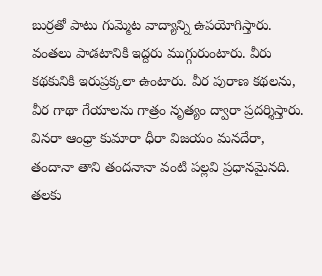బుర్రతో పాటు గుమ్మెట వాద్యాన్ని ఉపయోగిస్తారు. వంతలు పాడటానికి ఇద్దరు ముగ్గురుంటారు. వీరు కథకునికి ఇరుప్రక్కలా ఉంటారు. వీర పురాణ కథలను, వీర గాథా గేయాలను గాత్రం నృత్యం ద్వారా ప్రదర్శిస్తారు. వినరా ఆంధ్రా కుమారా ధీరా విజయం మనదేరా, తందానా తాని తందనానా వంటి పల్లవి ప్రధానమైనది. తలకు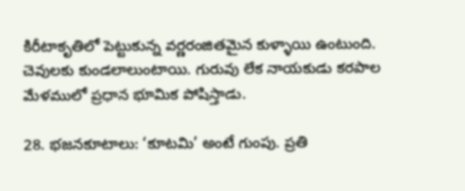కిరీటాకృతిలో పెట్టుకున్న వర్ణరంజితమైన కుళ్ళాయి ఉంటుంది. చెవులకు కుండలాలుంటాయి. గురువు లేక నాయకుడు కరపాల మేళములో ప్రధాన భూమిక పోషిస్తాడు.

28. భజనకూటాలు: ‘కూటమి’ అంటే గుంపు. ప్రతి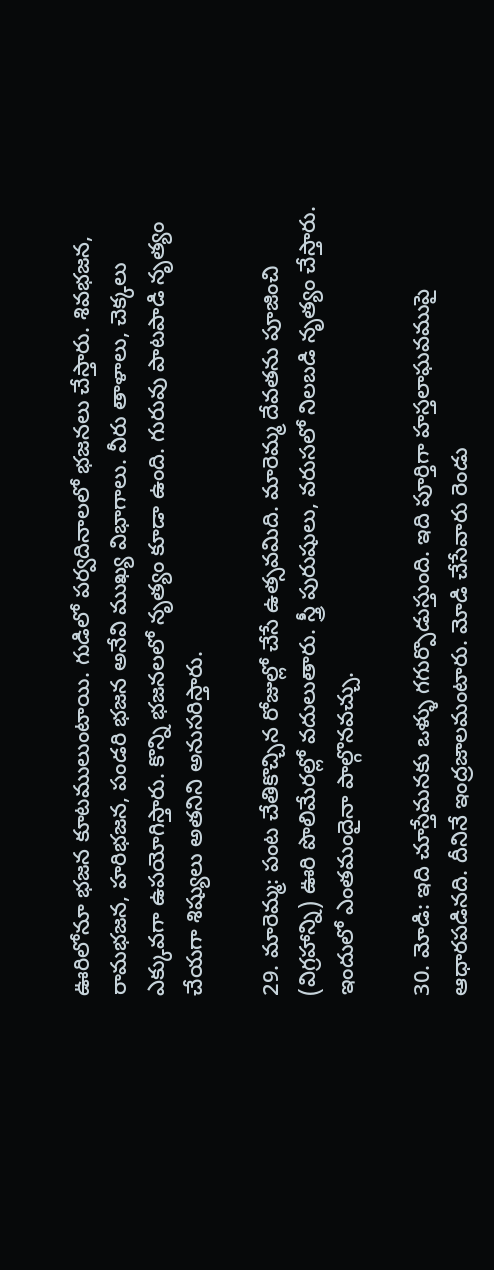ఊరిలోనూ భజన కూటములుంటాయి. గుడిలో పర్వదినాలలో భజనలు చేస్తారు. శివభజన, రామభజన, హరిభజన, పండరి భజన అనేవి ముఖ్య విభాగాలు. వీరు తాళాలు, చెక్కలు ఎక్కువగా ఉపయోగిస్తారు. కొన్ని భజనలలో నృత్యం కూడా ఉంది. గురువు పాటపాడి నృత్యం చేయగా శిష్యులు అతనిని అనుసరిస్తారు.

29. మారెమ్మ: పంట చేతికొచ్చిన రోజుల్లో చేసే ఉత్సవమిది. మారెమ్మ దేవతను పూజించి (విగ్రహాన్ని) ఊరి పొలిమేరల్లో వదులుతారు. స్త్రీ పురుషులు, వరుసలో నిలబడి నృత్యం చేస్తారు. ఇందులో ఎంతమందైనా పాల్గొనవచ్చు.

30. మోడి: ఇది చూస్తేమనకు ఒళ్ళు గగుర్పొడుస్తుంది. ఇది పూర్తిగా హస్తలాఘవముపై ఆధారపడినది. దీనినే ఇంద్రజాలమంటారు. మోడి చేసేవారు రెండు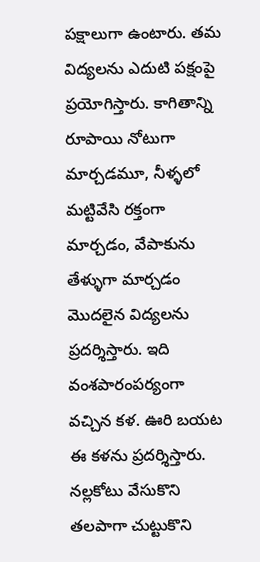పక్షాలుగా ఉంటారు. తమ విద్యలను ఎదుటి పక్షంపై ప్రయోగిస్తారు. కాగితాన్ని రూపాయి నోటుగా మార్చడమూ, నీళ్ళలో మట్టివేసి రక్తంగా మార్చడం, వేపాకును తేళ్ళుగా మార్చడం మొదలైన విద్యలను ప్రదర్శిస్తారు. ఇది వంశపారంపర్యంగా వచ్చిన కళ. ఊరి బయట ఈ కళను ప్రదర్శిస్తారు. నల్లకోటు వేసుకొని తలపాగా చుట్టుకొని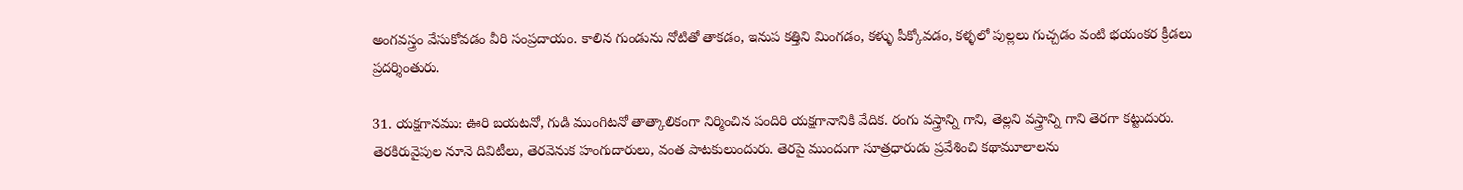అంగవస్త్రం వేసుకోవడం వీరి సంప్రదాయం. కాలిన గుండును నోటితో తాకడం, ఇనుప కత్తిని మింగడం, కళ్ళు పీక్కోవడం, కళ్ళలో పుల్లలు గుచ్చడం వంటి భయంకర క్రీడలు ప్రదర్శింతురు.

31. యక్షగానము: ఊరి బయటనో, గుడి ముంగిటనో తాత్కాలికంగా నిర్మించిన పందిరి యక్షగానానికి వేదిక. రంగు వస్త్రాన్ని గాని, తెల్లని వస్త్రాన్ని గాని తెరగా కట్టుదురు. తెరకిరువైపుల నూనె దివిటీలు, తెరవెనుక హంగుదారులు, వంత పాటకులుందురు. తెరపై ముందుగా సూత్రధారుడు ప్రవేశించి కథామూలాలను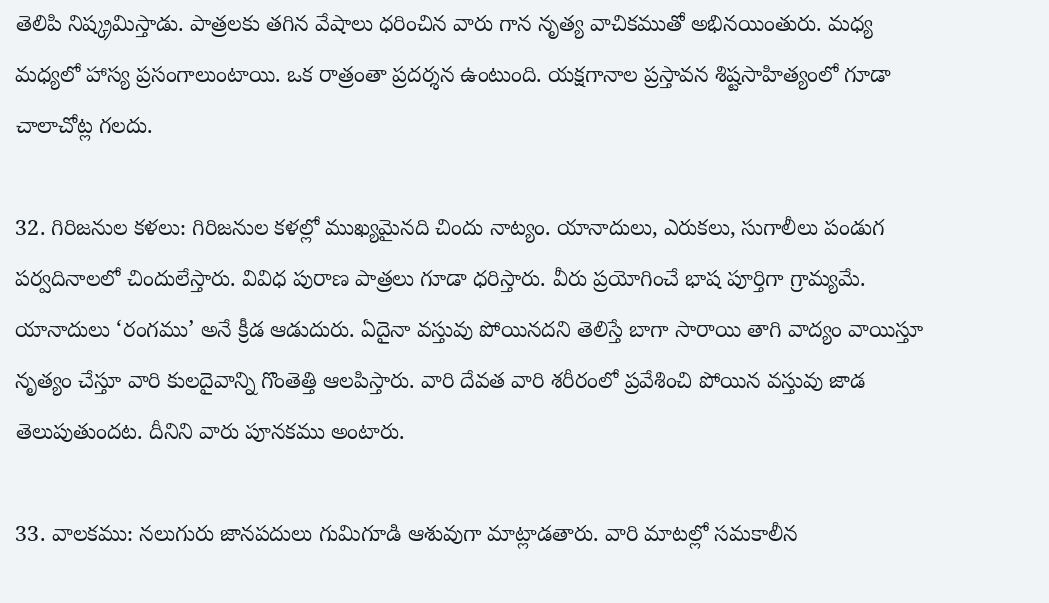తెలిపి నిష్క్రమిస్తాడు. పాత్రలకు తగిన వేషాలు ధరించిన వారు గాన నృత్య వాచికముతో అభినయింతురు. మధ్య మధ్యలో హాస్య ప్రసంగాలుంటాయి. ఒక రాత్రంతా ప్రదర్శన ఉంటుంది. యక్షగానాల ప్రస్తావన శిష్టసాహిత్యంలో గూడా చాలాచోట్ల గలదు.

32. గిరిజనుల కళలు: గిరిజనుల కళల్లో ముఖ్యమైనది చిందు నాట్యం. యానాదులు, ఎరుకలు, సుగాలీలు పండుగ పర్వదినాలలో చిందులేస్తారు. వివిధ పురాణ పాత్రలు గూడా ధరిస్తారు. వీరు ప్రయోగించే భాష పూర్తిగా గ్రామ్యమే. యానాదులు ‘రంగము’ అనే క్రీడ ఆడుదురు. ఏదైనా వస్తువు పోయినదని తెలిస్తే బాగా సారాయి తాగి వాద్యం వాయిస్తూ నృత్యం చేస్తూ వారి కులదైవాన్ని గొంతెత్తి ఆలపిస్తారు. వారి దేవత వారి శరీరంలో ప్రవేశించి పోయిన వస్తువు జాడ తెలుపుతుందట. దీనిని వారు పూనకము అంటారు.

33. వాలకము: నలుగురు జానపదులు గుమిగూడి ఆశువుగా మాట్లాడతారు. వారి మాటల్లో సమకాలీన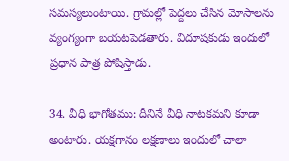సమస్యలుంటాయి. గ్రామల్లో పెద్దలు చేసిన మోసాలను వ్యంగ్యంగా బయటపెడతారు. విదూషకుడు ఇందులో ప్రధాన పాత్ర పోషిస్తాడు.

34. వీధి భాగోతము: దీనినే వీధి నాటకమని కూడా అంటారు. యక్షగానం లక్షణాలు ఇందులో చాలా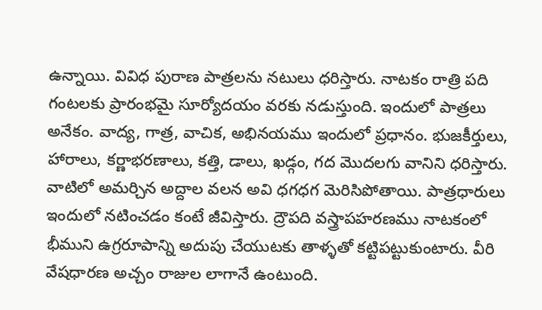ఉన్నాయి. వివిధ పురాణ పాత్రలను నటులు ధరిస్తారు. నాటకం రాత్రి పది గంటలకు ప్రారంభమై సూర్యోదయం వరకు నడుస్తుంది. ఇందులో పాత్రలు అనేకం. వాద్య, గాత్ర, వాచిక, అభినయము ఇందులో ప్రధానం. భుజకీర్తులు, హారాలు, కర్ణాభరణాలు, కత్తి, డాలు, ఖడ్గం, గద మొదలగు వానిని ధరిస్తారు. వాటిలో అమర్చిన అద్దాల వలన అవి ధగధగ మెరిసిపోతాయి. పాత్రధారులు ఇందులో నటించడం కంటే జీవిస్తారు. ద్రౌపది వస్త్రాపహరణము నాటకంలో భీముని ఉగ్రరూపాన్ని అదుపు చేయుటకు తాళ్ళతో కట్టిపట్టుకుంటారు. వీరి వేషధారణ అచ్చం రాజుల లాగానే ఉంటుంది.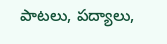పాటలు, పద్యాలు,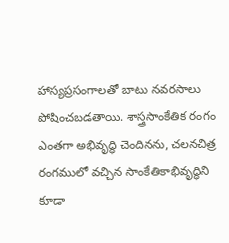హాస్యప్రసంగాలతో బాటు నవరసాలు పోషించబడతాయి. శాస్త్రసాంకేతిక రంగం ఎంతగా అభివృద్ధి చెందినను, చలనచిత్ర రంగములో వచ్చిన సాంకేతికాభివృద్ధిని కూడా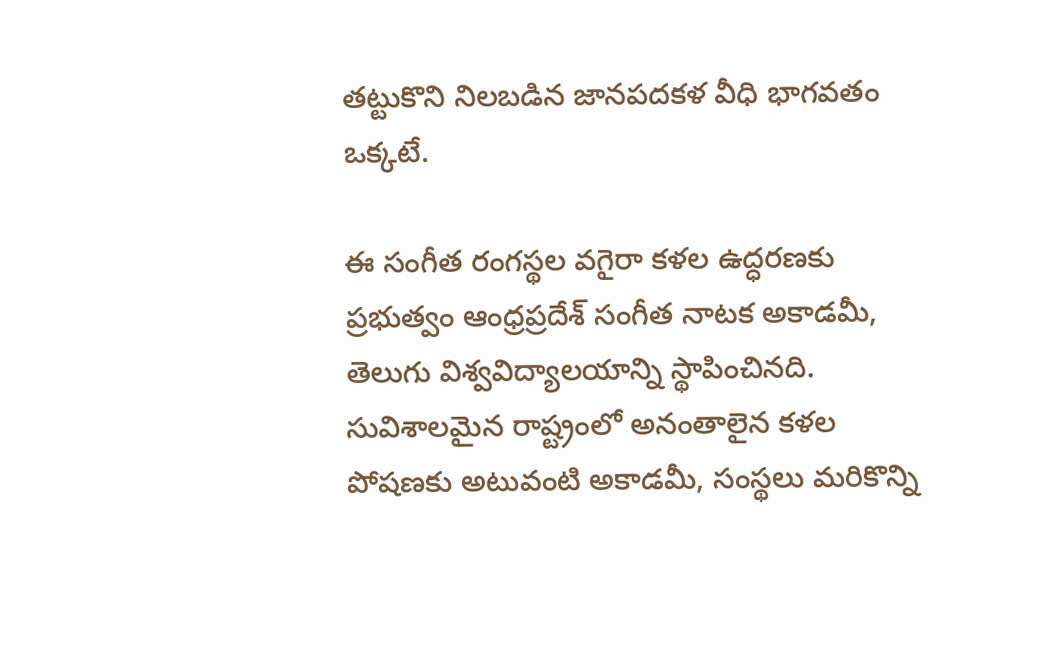తట్టుకొని నిలబడిన జానపదకళ వీధి భాగవతం ఒక్కటే.

ఈ సంగీత రంగస్థల వగైరా కళల ఉద్ధరణకు ప్రభుత్వం ఆంధ్రప్రదేశ్‌ సంగీత నాటక అకాడమీ, తెలుగు విశ్వవిద్యాలయాన్ని స్థాపించినది. సువిశాలమైన రాష్ట్రంలో అనంతాలైన కళల పోషణకు అటువంటి అకాడమీ, సంస్థలు మరికొన్ని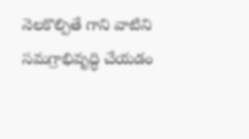నెలకొల్పితే గాని వాటిని సమగ్రాభివృద్ధి చేయడం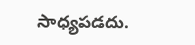సాధ్యపడదు.